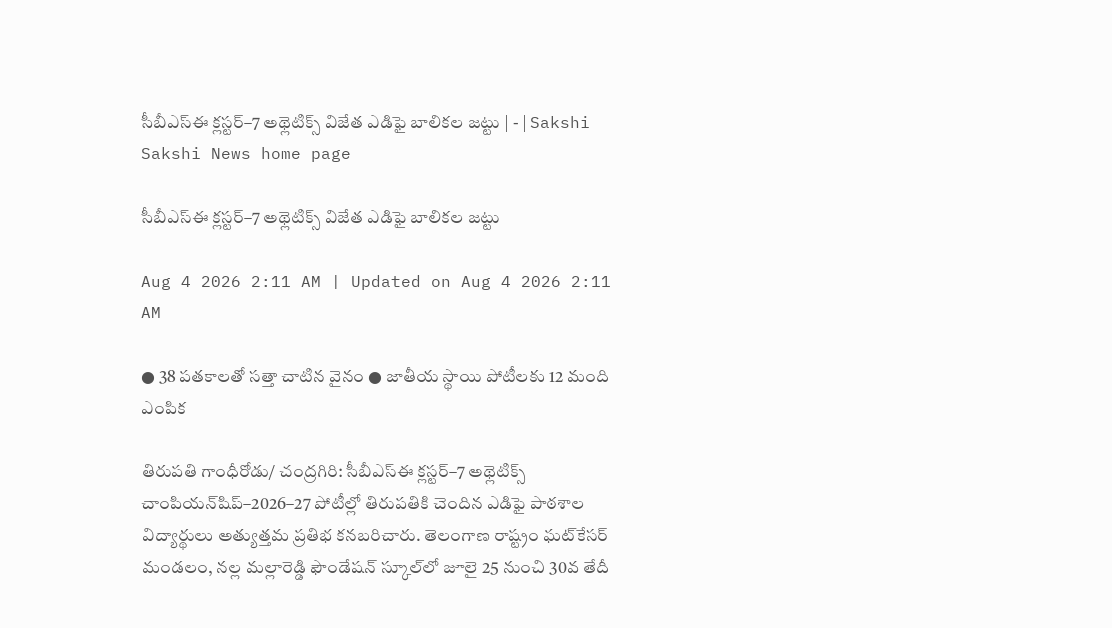సీబీఎస్‌ఈ క్లస్టర్‌–7 అథ్లెటిక్స్‌ విజేత ఎడిఫై బాలికల జట్టు | - | Sakshi
Sakshi News home page

సీబీఎస్‌ఈ క్లస్టర్‌–7 అథ్లెటిక్స్‌ విజేత ఎడిఫై బాలికల జట్టు

Aug 4 2026 2:11 AM | Updated on Aug 4 2026 2:11 AM

● 38 పతకాలతో సత్తా చాటిన వైనం ● జాతీయ స్థాయి పోటీలకు 12 మంది ఎంపిక

తిరుపతి గాంధీరోడు/ చంద్రగిరి: సీబీఎస్‌ఈ క్లస్టర్‌–7 అథ్లెటిక్స్‌ చాంపియన్‌షిప్‌–2026–27 పోటీల్లో తిరుపతికి చెందిన ఎడిఫై పాఠశాల విద్యార్థులు అత్యుత్తమ ప్రతిభ కనబరిచారు. తెలంగాణ రాష్ట్రం ఘట్‌కేసర్‌ మండలం, నల్ల మల్లారెడ్డి ఫౌండేషన్‌ స్కూల్‌లో జూలై 25 నుంచి 30వ తేదీ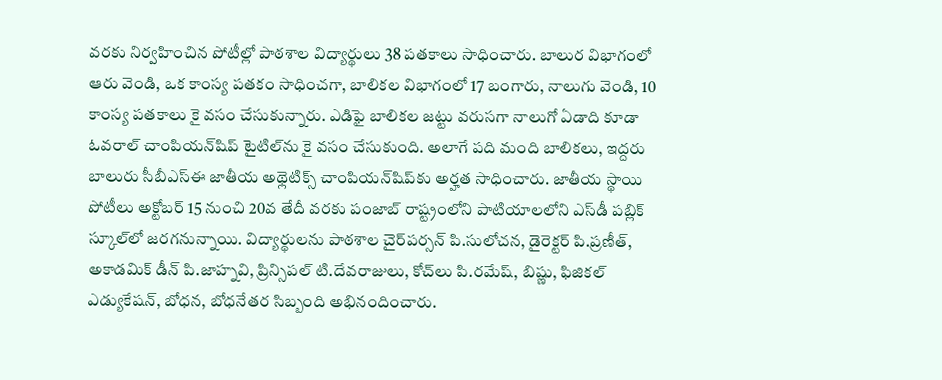వరకు నిర్వహించిన పోటీల్లో పాఠశాల విద్యార్థులు 38 పతకాలు సాధించారు. బాలుర విభాగంలో ఆరు వెండి, ఒక కాంస్య పతకం సాధించగా, బాలికల విభాగంలో 17 బంగారు, నాలుగు వెండి, 10 కాంస్య పతకాలు కై వసం చేసుకున్నారు. ఎడిఫై బాలికల జట్టు వరుసగా నాలుగో ఏడాది కూడా ఓవరాల్‌ చాంపియన్‌షిప్‌ టైటిల్‌ను కై వసం చేసుకుంది. అలాగే పది మంది బాలికలు, ఇద్దరు బాలురు సీబీఎస్‌ఈ జాతీయ అథ్లెటిక్స్‌ చాంపియన్‌షిప్‌కు అర్హత సాధించారు. జాతీయ స్థాయి పోటీలు అక్టోబర్‌ 15 నుంచి 20వ తేదీ వరకు పంజాబ్‌ రాష్ట్రంలోని పాటియాలలోని ఎస్‌డీ పబ్లిక్‌ స్కూల్‌లో జరగనున్నాయి. విద్యార్థులను పాఠశాల చైర్‌పర్సన్‌ పి.సులోచన, డైరెక్టర్‌ పి.ప్రణీత్‌, అకాడమిక్‌ డీన్‌ పి.జాహ్నవి, ప్రిన్సిపల్‌ టి.దేవరాజులు, కోచ్‌లు పి.రమేష్‌, బిష్ణు, ఫిజికల్‌ ఎడ్యుకేషన్‌, బోధన, బోధనేతర సిబ్బంది అభినందించారు.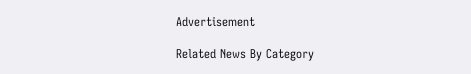Advertisement

Related News By Category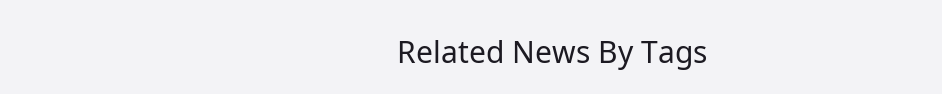Related News By Tags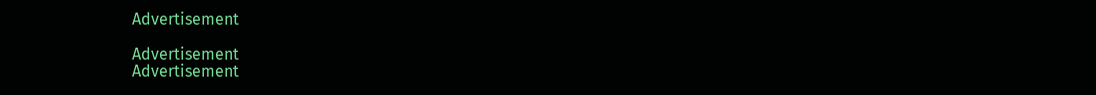Advertisement

Advertisement
Advertisement